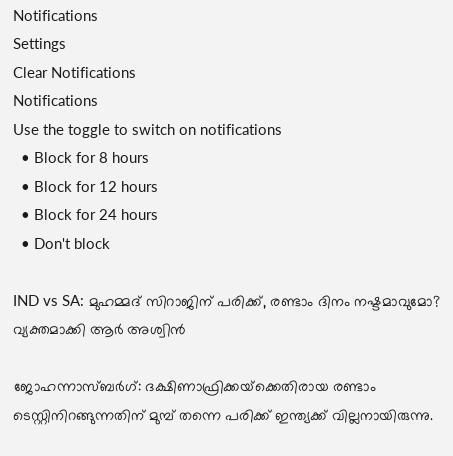Notifications
Settings
Clear Notifications
Notifications
Use the toggle to switch on notifications
  • Block for 8 hours
  • Block for 12 hours
  • Block for 24 hours
  • Don't block

IND vs SA: മുഹമ്മദ് സിറാജിന് പരിക്ക്, രണ്ടാം ദിനം നഷ്ടമാവുമോ? വ്യക്തമാക്കി ആര്‍ അശ്വിന്‍

ജോഹന്നാസ്ബര്‍ഗ്: ദക്ഷിണാഫ്രിക്കയ്‌ക്കെതിരായ രണ്ടാം ടെസ്റ്റിനിറങ്ങുന്നതിന് മുമ്പ് തന്നെ പരിക്ക് ഇന്ത്യക്ക് വില്ലനായിരുന്നു.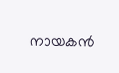നായകന്‍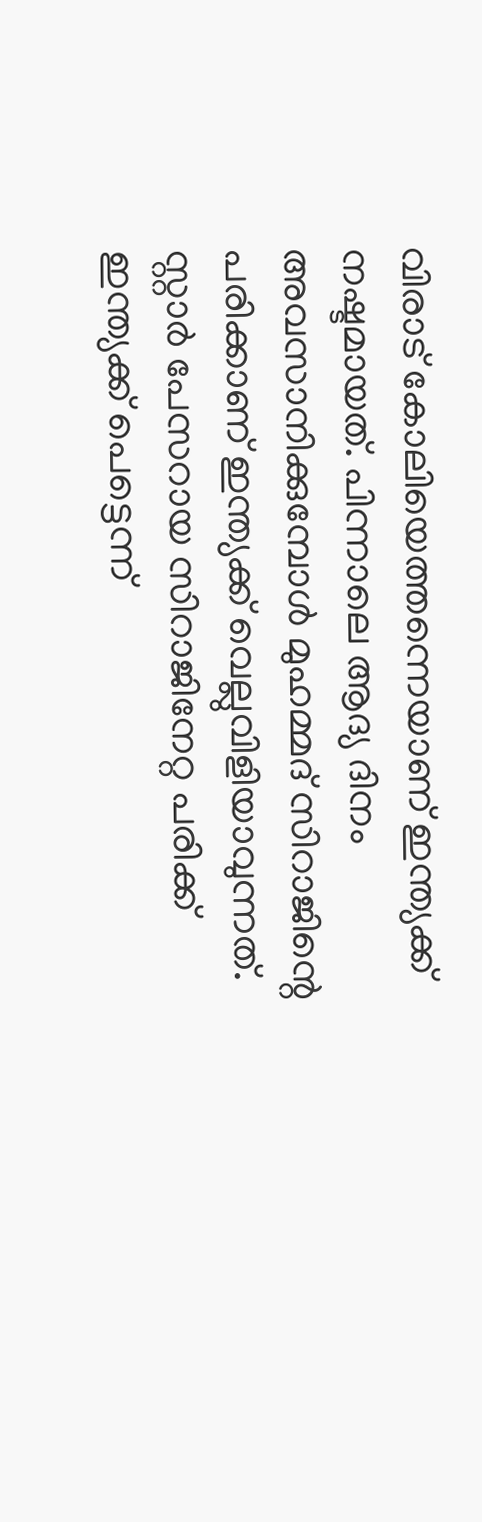വിരാട് കോലിയെത്തന്നെയാണ് ഇന്ത്യക്ക് നഷ്ടമായത്. പിന്നാലെ ആദ്യ ദിനം അവസാനിക്കുമ്പോള്‍ മുഹമ്മദ് സിറാജിന്റെ പരിക്കാണ് ഇന്ത്യക്ക് വെല്ലുവിളിയാവുന്നത്. സ്റ്റാര്‍ പേസറായ സിറാജിനേറ്റ പരിക്ക് ഇന്ത്യക്ക് പെട്ടെന്ന്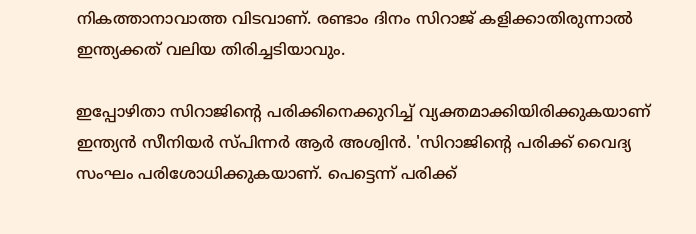നികത്താനാവാത്ത വിടവാണ്. രണ്ടാം ദിനം സിറാജ് കളിക്കാതിരുന്നാല്‍ ഇന്ത്യക്കത് വലിയ തിരിച്ചടിയാവും.

ഇപ്പോഴിതാ സിറാജിന്റെ പരിക്കിനെക്കുറിച്ച് വ്യക്തമാക്കിയിരിക്കുകയാണ് ഇന്ത്യന്‍ സീനിയര്‍ സ്പിന്നര്‍ ആര്‍ അശ്വിന്‍. 'സിറാജിന്റെ പരിക്ക് വൈദ്യ സംഘം പരിശോധിക്കുകയാണ്. പെട്ടെന്ന് പരിക്ക്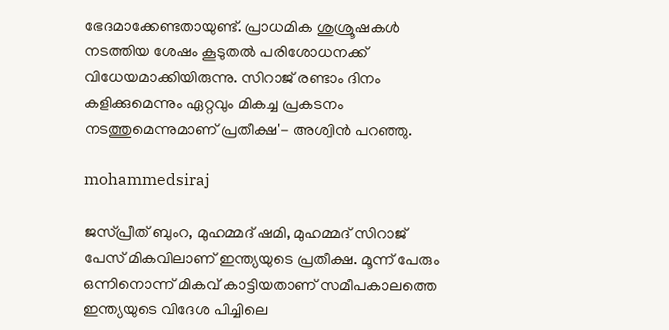ഭേദമാക്കേണ്ടതായുണ്ട്. പ്രാധമിക ശുശ്രൂഷകള്‍ നടത്തിയ ശേഷം കൂടുതല്‍ പരിശോധനക്ക് വിധേയമാക്കിയിരുന്നു. സിറാജ് രണ്ടാം ദിനം കളിക്കുമെന്നും ഏറ്റവും മികച്ച പ്രകടനം നടത്തുമെന്നുമാണ് പ്രതീക്ഷ'- അശ്വിന്‍ പറഞ്ഞു.

mohammedsiraj

ജസ്പ്രീത് ബുംറ, മുഹമ്മദ് ഷമി, മുഹമ്മദ് സിറാജ് പേസ് മികവിലാണ് ഇന്ത്യയുടെ പ്രതീക്ഷ. മൂന്ന് പേരും ഒന്നിനൊന്ന് മികവ് കാട്ടിയതാണ് സമീപകാലത്തെ ഇന്ത്യയുടെ വിദേശ പിച്ചിലെ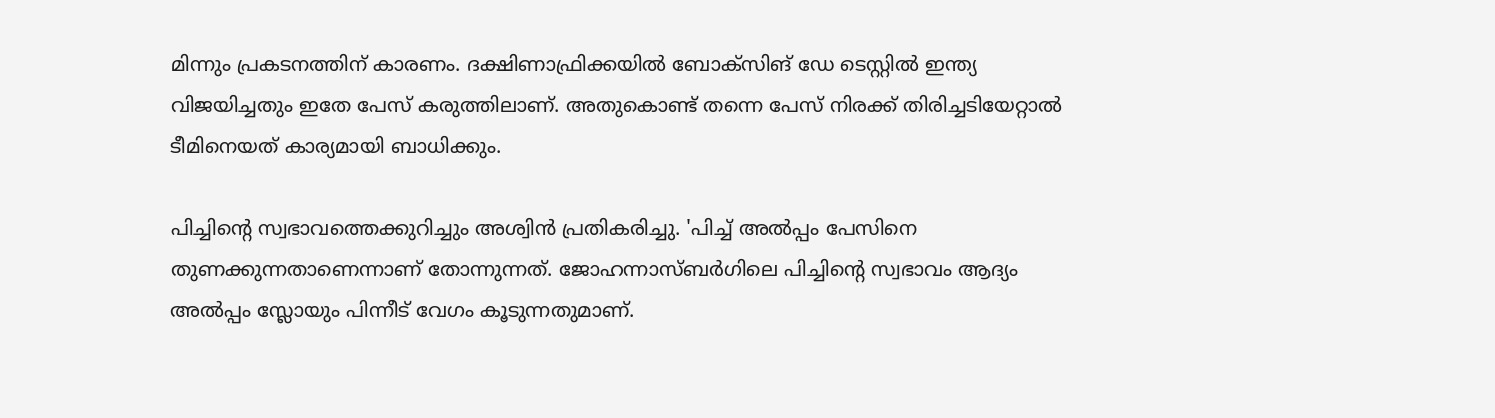മിന്നും പ്രകടനത്തിന് കാരണം. ദക്ഷിണാഫ്രിക്കയില്‍ ബോക്‌സിങ് ഡേ ടെസ്റ്റില്‍ ഇന്ത്യ വിജയിച്ചതും ഇതേ പേസ് കരുത്തിലാണ്. അതുകൊണ്ട് തന്നെ പേസ് നിരക്ക് തിരിച്ചടിയേറ്റാല്‍ ടീമിനെയത് കാര്യമായി ബാധിക്കും.

പിച്ചിന്റെ സ്വഭാവത്തെക്കുറിച്ചും അശ്വിന്‍ പ്രതികരിച്ചു. 'പിച്ച് അല്‍പ്പം പേസിനെ തുണക്കുന്നതാണെന്നാണ് തോന്നുന്നത്. ജോഹന്നാസ്ബര്‍ഗിലെ പിച്ചിന്റെ സ്വഭാവം ആദ്യം അല്‍പ്പം സ്ലോയും പിന്നീട് വേഗം കൂടുന്നതുമാണ്.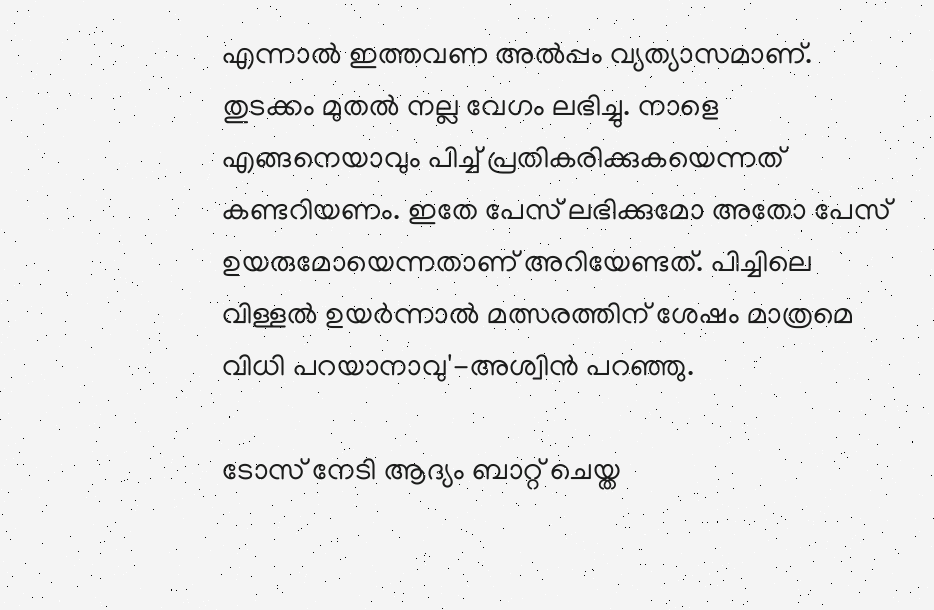എന്നാല്‍ ഇത്തവണ അല്‍പ്പം വ്യത്യാസമാണ്. തുടക്കം മുതല്‍ നല്ല വേഗം ലഭിച്ചു. നാളെ എങ്ങനെയാവും പിച്ച് പ്രതികരിക്കുകയെന്നത് കണ്ടറിയണം. ഇതേ പേസ് ലഭിക്കുമോ അതോ പേസ് ഉയരുമോയെന്നതാണ് അറിയേണ്ടത്. പിച്ചിലെ വിള്ളല്‍ ഉയര്‍ന്നാല്‍ മത്സരത്തിന് ശേഷം മാത്രമെ വിധി പറയാനാവു'-അശ്വിന്‍ പറഞ്ഞു.

ടോസ് നേടി ആദ്യം ബാറ്റ് ചെയ്ത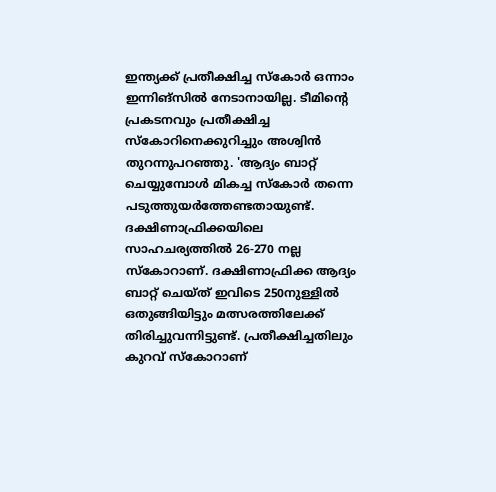ഇന്ത്യക്ക് പ്രതീക്ഷിച്ച സ്‌കോര്‍ ഒന്നാം ഇന്നിങ്‌സില്‍ നേടാനായില്ല. ടീമിന്റെ പ്രകടനവും പ്രതീക്ഷിച്ച സ്‌കോറിനെക്കുറിച്ചും അശ്വിന്‍ തുറന്നുപറഞ്ഞു. 'ആദ്യം ബാറ്റ് ചെയ്യുമ്പോള്‍ മികച്ച സ്‌കോര്‍ തന്നെ പടുത്തുയര്‍ത്തേണ്ടതായുണ്ട്. ദക്ഷിണാഫ്രിക്കയിലെ സാഹചര്യത്തില്‍ 26-270 നല്ല സ്‌കോറാണ്. ദക്ഷിണാഫ്രിക്ക ആദ്യം ബാറ്റ് ചെയ്ത് ഇവിടെ 250നുള്ളില്‍ ഒതുങ്ങിയിട്ടും മത്സരത്തിലേക്ക് തിരിച്ചുവന്നിട്ടുണ്ട്. പ്രതീക്ഷിച്ചതിലും കുറവ് സ്‌കോറാണ്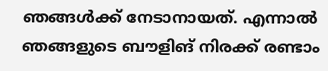ഞങ്ങള്‍ക്ക് നേടാനായത്. എന്നാല്‍ ഞങ്ങളുടെ ബൗളിങ് നിരക്ക് രണ്ടാം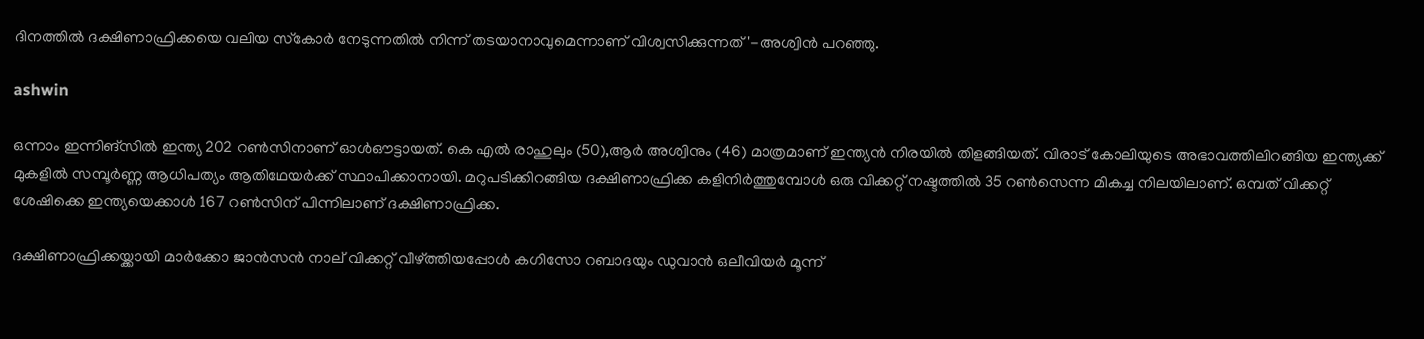ദിനത്തില്‍ ദക്ഷിണാഫ്രിക്കയെ വലിയ സ്‌കോര്‍ നേടുന്നതില്‍ നിന്ന് തടയാനാവുമെന്നാണ് വിശ്വസിക്കുന്നത്'-അശ്വിന്‍ പറഞ്ഞു.

ashwin

ഒന്നാം ഇന്നിങ്‌സില്‍ ഇന്ത്യ 202 റണ്‍സിനാണ് ഓള്‍ഔട്ടായത്. കെ എല്‍ രാഹുലും (50),ആര്‍ അശ്വിനും (46) മാത്രമാണ് ഇന്ത്യന്‍ നിരയില്‍ തിളങ്ങിയത്. വിരാട് കോലിയുടെ അഭാവത്തിലിറങ്ങിയ ഇന്ത്യക്ക് മുകളില്‍ സമ്പൂര്‍ണ്ണ ആധിപത്യം ആതിഥേയര്‍ക്ക് സ്ഥാപിക്കാനായി. മറുപടിക്കിറങ്ങിയ ദക്ഷിണാഫ്രിക്ക കളിനിര്‍ത്തുമ്പോള്‍ ഒരു വിക്കറ്റ് നഷ്ടത്തില്‍ 35 റണ്‍സെന്ന മികച്ച നിലയിലാണ്. ഒമ്പത് വിക്കറ്റ് ശേഷിക്കെ ഇന്ത്യയെക്കാള്‍ 167 റണ്‍സിന് പിന്നിലാണ് ദക്ഷിണാഫ്രിക്ക.

ദക്ഷിണാഫ്രിക്കയ്ക്കായി മാര്‍ക്കോ ജാന്‍സന്‍ നാല് വിക്കറ്റ് വീഴ്ത്തിയപ്പോള്‍ കഗിസോ റബാദയും ഡുവാന്‍ ഒലീവിയര്‍ മൂന്ന്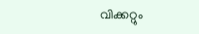വിക്കറ്റും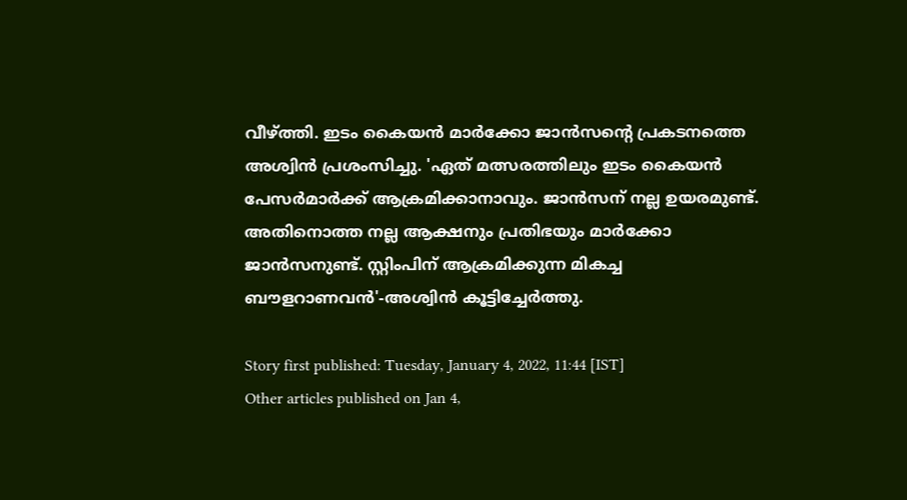വീഴ്ത്തി. ഇടം കൈയന്‍ മാര്‍ക്കോ ജാന്‍സന്റെ പ്രകടനത്തെ അശ്വിന്‍ പ്രശംസിച്ചു. 'ഏത് മത്സരത്തിലും ഇടം കൈയന്‍ പേസര്‍മാര്‍ക്ക് ആക്രമിക്കാനാവും. ജാന്‍സന് നല്ല ഉയരമുണ്ട്. അതിനൊത്ത നല്ല ആക്ഷനും പ്രതിഭയും മാര്‍ക്കോ ജാന്‍സനുണ്ട്. സ്റ്റിംപിന് ആക്രമിക്കുന്ന മികച്ച ബൗളറാണവന്‍'-അശ്വിന്‍ കൂട്ടിച്ചേര്‍ത്തു.

Story first published: Tuesday, January 4, 2022, 11:44 [IST]
Other articles published on Jan 4,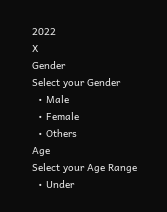2022
X
Gender
Select your Gender
  • Male
  • Female
  • Others
Age
Select your Age Range
  • Under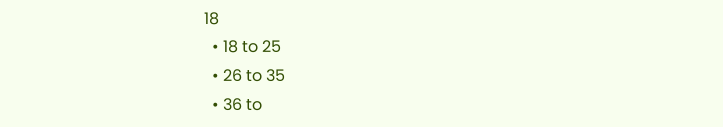18
  • 18 to 25
  • 26 to 35
  • 36 to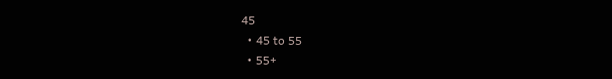45
  • 45 to 55
  • 55+